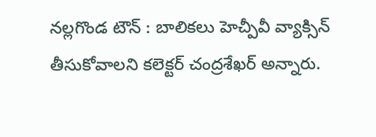నల్లగొండ టౌన్ : బాలికలు హెచ్పీవీ వ్యాక్సిన్ తీసుకోవాలని కలెక్టర్ చంద్రశేఖర్ అన్నారు.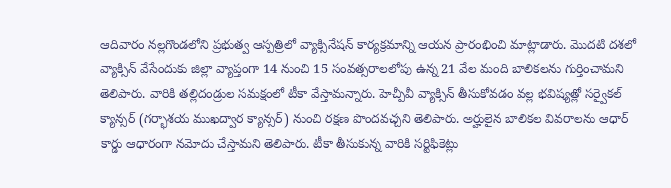ఆదివారం నల్లగొండలోని ప్రభుత్వ ఆస్పత్రిలో వ్యాక్సినేషన్ కార్యక్రమాన్ని ఆయన ప్రారంభించి మాట్లాడారు. మొదటి దశలో వ్యాక్సిన్ వేసేందుకు జిల్లా వ్యాప్తంగా 14 నుంచి 15 సంవత్సరాలలోపు ఉన్న 21 వేల మంది బాలికలను గుర్తించామని తెలిపారు. వారికి తల్లిదండ్రుల సమక్షంలో టీకా వేస్తామన్నారు. హెచ్పీవీ వ్యాక్సిన్ తీసుకోవడం వల్ల భవిష్యత్లో సర్వైకల్ క్యాన్సర్ (గర్భాశయ ముఖద్వార క్యాన్సర్) నుంచి రక్షణ పొందవచ్చని తెలిపారు. అర్హులైన బాలికల వివరాలను ఆధార్ కార్డు ఆధారంగా నమోదు చేస్తామని తెలిపారు. టీకా తీసుకున్న వారికి సర్టిఫికెట్లు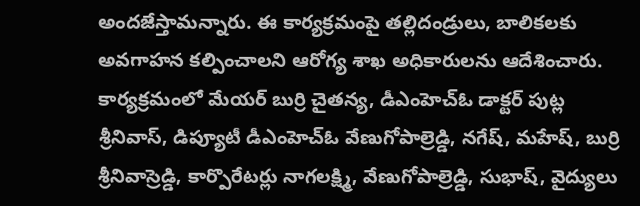అందజేస్తామన్నారు. ఈ కార్యక్రమంపై తల్లిదండ్రులు, బాలికలకు అవగాహన కల్పించాలని ఆరోగ్య శాఖ అధికారులను ఆదేశించారు. కార్యక్రమంలో మేయర్ బుర్రి చైతన్య, డీఎంహెచ్ఓ డాక్టర్ పుట్ల శ్రీనివాస్, డిప్యూటీ డీఎంహెచ్ఓ వేణుగోపాల్రెడ్డి, నగేష్, మహేష్, బుర్రి శ్రీనివాస్రెడ్డి, కార్పొరేటర్లు నాగలక్ష్మి, వేణుగోపాల్రెడ్డి, సుభాష్, వైద్యులు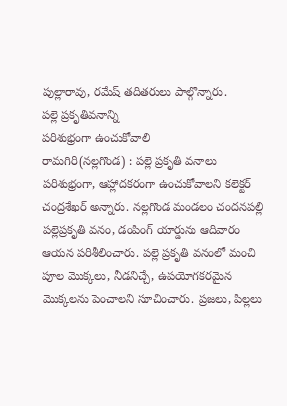పుల్లారావు, రమేష్ తదితరులు పాల్గొన్నారు.
పల్లె ప్రకృతివనాన్ని
పరిశుభ్రంగా ఉంచుకోవాలి
రామగిరి(నల్లగొండ) : పల్లె ప్రకృతి వనాలు పరిశుభ్రంగా, ఆహ్లాదకరంగా ఉంచుకోవాలని కలెక్టర్ చంద్రశేఖర్ అన్నారు. నల్లగొండ మండలం చందనపల్లి పల్లెప్రకృతి వనం, డంపింగ్ యార్డును ఆదివారం ఆయన పరిశీలించారు. పల్లె ప్రకృతి వనంలో మంచి పూల మొక్కలు, నీడనిచ్చే, ఉపయోగకరమైన మొక్కలను పెంచాలని సూచించారు. ప్రజలు, పిల్లలు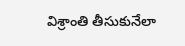విశ్రాంతి తీసుకునేలా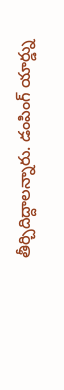తీర్చిదిద్దాలన్నారు. డంపింగ్ యార్డ్ను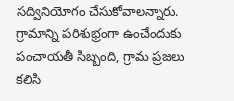సద్వినియోగం చేసుకోవాలన్నారు. గ్రామాన్ని పరిశుభ్రంగా ఉంచేందుకు పంచాయతీ సిబ్బంది, గ్రామ ప్రజలు కలిసి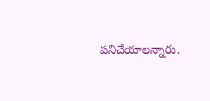పనిచేయాలన్నారు.